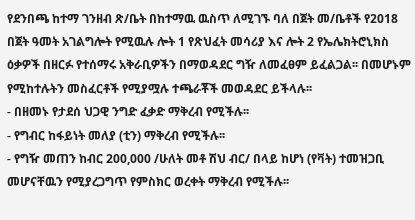የደንበጫ ከተማ ገንዘብ ጽ/ቤት በከተማዉ ዉስጥ ለሚገኙ ባለ በጀት መ/ቤቶች የ2018 በጀት ዓመት አገልግሎት የሚዉሉ ሎት 1 የጽህፈት መሳሪያ እና ሎት 2 የኤሌክትሮኒክስ ዕቃዎች በዘርፉ የተሰማሩ አቅራቢዎችን በማወዳደር ግዥ ለመፈፀም ይፈልጋል፡፡ በመሆኑም የሚከተሉትን መስፈርቶች የሚያሟሉ ተጫራቾች መወዳደር ይችላሉ፡፡
- በዘመኑ የታደሰ ህጋዊ ንግድ ፈቃድ ማቅረብ የሚችሉ፡፡
- የግብር ከፋይነት መለያ (ቲን) ማቅረብ የሚችሉ፡፡
- የግዥ መጠን ከብር 200,000 /ሁለት መቶ ሽህ ብር/ በላይ ከሆነ (የቫት) ተመዝጋቢ መሆናቸዉን የሚያረጋግጥ የምስክር ወረቀት ማቅረብ የሚችሉ፡፡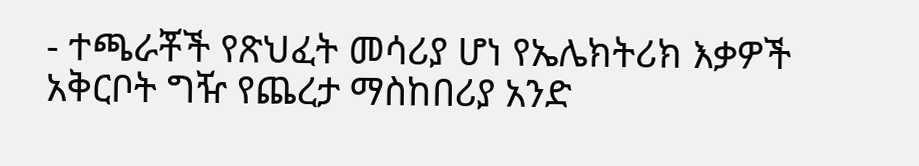- ተጫራቾች የጽህፈት መሳሪያ ሆነ የኤሌክትሪክ እቃዎች አቅርቦት ግዥ የጨረታ ማስከበሪያ አንድ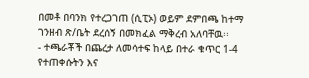በመቶ በባንክ የተረጋገጠ (ሲፒኦ) ወይም ደምበጫ ከተማ ገንዘብ ጽ/ቤት ደረሰኝ በመክፈል ማቅረብ አለባቸዉ፡፡
- ተጫራቾች በጨረታ ለመሳተፍ ከላይ በተራ ቁጥር 1-4 የተጠቀሱትን እና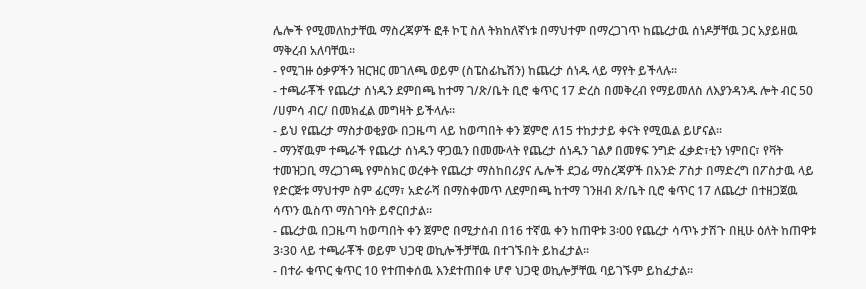ሌሎች የሚመለከታቸዉ ማስረጃዎች ፎቶ ኮፒ ስለ ትክከለኛነቱ በማህተም በማረጋገጥ ከጨረታዉ ሰነዶቻቸዉ ጋር አያይዘዉ ማቅረብ አለባቸዉ፡፡
- የሚገዙ ዕቃዎችን ዝርዝር መገለጫ ወይም (ስፔስፊኬሽን) ከጨረታ ሰነዱ ላይ ማየት ይችላሉ፡፡
- ተጫራቾች የጨረታ ሰነዱን ደምበጫ ከተማ ገ/ጽ/ቤት ቢሮ ቁጥር 17 ድረስ በመቅረብ የማይመለስ ለእያንዳንዱ ሎት ብር 50 /ሀምሳ ብር/ በመክፈል መግዛት ይችላሉ፡፡
- ይህ የጨረታ ማስታወቂያው በጋዜጣ ላይ ከወጣበት ቀን ጀምሮ ለ15 ተከታታይ ቀናት የሚዉል ይሆናል፡፡
- ማንኛዉም ተጫራች የጨረታ ሰነዱን ዋጋዉን በመሙላት የጨረታ ሰነዱን ገልፆ በመፃፍ ንግድ ፈቃድ፣ቲን ነምበር፣ የቫት ተመዝጋቢ ማረጋገጫ የምስክር ወረቀት የጨረታ ማስከበሪያና ሌሎች ደጋፊ ማስረጃዎች በአንድ ፖስታ በማድረግ በፖስታዉ ላይ የድርጅቱ ማህተም ስም ፊርማ፣ አድራሻ በማስቀመጥ ለደምበጫ ከተማ ገንዘብ ጽ/ቤት ቢሮ ቁጥር 17 ለጨረታ በተዘጋጀዉ ሳጥን ዉስጥ ማስገባት ይኖርበታል፡፡
- ጨረታዉ በጋዜጣ ከወጣበት ቀን ጀምሮ በሚታሰብ በ16 ተኛዉ ቀን ከጠዋቱ 3፡00 የጨረታ ሳጥኑ ታሽጉ በዚሁ ዕለት ከጠዋቱ 3፡30 ላይ ተጫራቾች ወይም ህጋዊ ወኪሎችቻቸዉ በተገኙበት ይከፈታል፡፡
- በተራ ቁጥር ቁጥር 10 የተጠቀሰዉ እንደተጠበቀ ሆኖ ህጋዊ ወኪሎቻቸዉ ባይገኙም ይከፈታል፡፡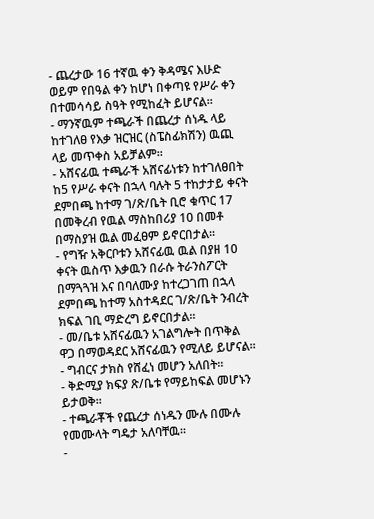- ጨረታው 16 ተኛዉ ቀን ቅዳሜና እሁድ ወይም የበዓል ቀን ከሆነ በቀጣዩ የሥራ ቀን በተመሳሳይ ስዓት የሚከፈት ይሆናል፡፡
- ማንኛዉም ተጫራች በጨረታ ሰነዱ ላይ ከተገለፀ የእቃ ዝርዝር (ስፔስፊክሽን) ዉጪ ላይ መጥቀስ አይቻልም፡፡
- አሸናፊዉ ተጫራች አሸናፊነቱን ከተገለፀበት ከ5 የሥራ ቀናት በኋላ ባሉት 5 ተከታታይ ቀናት ደምበጫ ከተማ ገ/ጽ/ቤት ቢሮ ቁጥር 17 በመቅረብ የዉል ማስከበሪያ 10 በመቶ በማስያዝ ዉል መፈፀም ይኖርበታል፡፡
- የግዥ አቅርቦቱን አሸናፊዉ ዉል በያዘ 10 ቀናት ዉስጥ እቃዉን በራሱ ትራንስፖርት በማጓጓዝ እና በባለሙያ ከተረጋገጠ በኋላ ደምበጫ ከተማ አስተዳደር ገ/ጽ/ቤት ንብረት ክፍል ገቢ ማድረግ ይኖርበታል፡፡
- መ/ቤቱ አሸናፊዉን አገልግሎት በጥቅል ዋጋ በማወዳደር አሸናፊዉን የሚለይ ይሆናል፡፡
- ግብርና ታክስ የሸፈነ መሆን አለበት፡፡
- ቅድሚያ ክፍያ ጽ/ቤቱ የማይከፍል መሆኑን ይታወቅ፡፡
- ተጫራቾች የጨረታ ሰነዱን ሙሉ በሙሉ የመሙላት ግዴታ አለባቸዉ፡፡
-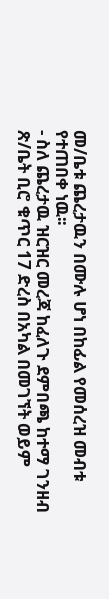መ/ቤቱ ጨረታዉን በሙሉ ሆነ በከፊል የመሰረዝ መብቱ የተጠበቀ ነዉ፡፡
- ስለ ጨረታዉ ዝርዝር መረጃ ከፈለጉ ደምበጫ ከተማ ገንዘብ ጽ/ቤት ቢሮ ቁጥር 17 ድረስ በአካል በመገኘት ወይም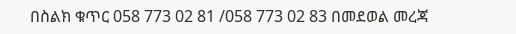በስልክ ቁጥር 058 773 02 81 /058 773 02 83 በመደወል መረጃ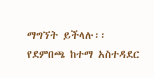ማግኘት ይችላሉ፡፡
የደምበጫ ከተማ አስተዳደር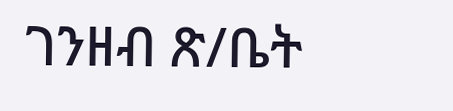ገንዘብ ጽ/ቤት